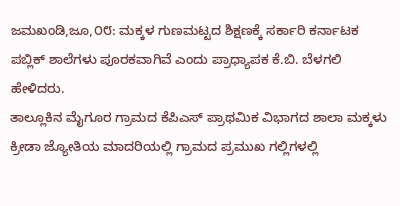ಜಮಖಂಡಿ,ಜೂ,೦೮: ಮಕ್ಕಳ ಗುಣಮಟ್ಟದ ಶಿಕ್ಷಣಕ್ಕೆ ಸರ್ಕಾರಿ ಕರ್ನಾಟಕ ಪಬ್ಲಿಕ್ ಶಾಲೆಗಳು ಪೂರಕವಾಗಿವೆ ಎಂದು ಪ್ರಾಧ್ಯಾಪಕ ಕೆ.ಬಿ. ಬೆಳಗಲಿ ಹೇಳಿದರು.
ತಾಲ್ಲೂಕಿನ ಮೈಗೂರ ಗ್ರಾಮದ ಕೆಪಿಎಸ್ ಪ್ರಾಥಮಿಕ ವಿಭಾಗದ ಶಾಲಾ ಮಕ್ಕಳು ಕ್ರೀಡಾ ಜ್ಯೋತಿಯ ಮಾದರಿಯಲ್ಲಿ ಗ್ರಾಮದ ಪ್ರಮುಖ ಗಲ್ಲಿಗಳಲ್ಲಿ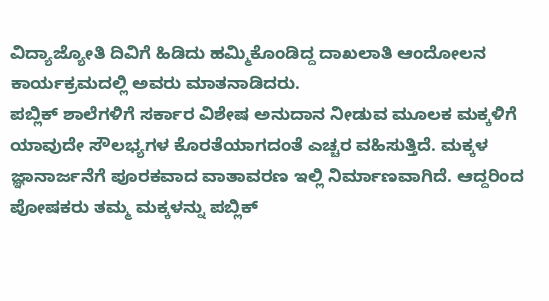ವಿದ್ಯಾಜ್ಯೋತಿ ದಿವಿಗೆ ಹಿಡಿದು ಹಮ್ಮಿಕೊಂಡಿದ್ದ ದಾಖಲಾತಿ ಆಂದೋಲನ ಕಾರ್ಯಕ್ರಮದಲ್ಲಿ ಅವರು ಮಾತನಾಡಿದರು.
ಪಬ್ಲಿಕ್ ಶಾಲೆಗಳಿಗೆ ಸರ್ಕಾರ ವಿಶೇಷ ಅನುದಾನ ನೀಡುವ ಮೂಲಕ ಮಕ್ಕಳಿಗೆ ಯಾವುದೇ ಸೌಲಭ್ಯಗಳ ಕೊರತೆಯಾಗದಂತೆ ಎಚ್ಚರ ವಹಿಸುತ್ತಿದೆ. ಮಕ್ಕಳ ಜ್ಞಾನಾರ್ಜನೆಗೆ ಪೂರಕವಾದ ವಾತಾವರಣ ಇಲ್ಲಿ ನಿರ್ಮಾಣವಾಗಿದೆ. ಆದ್ದರಿಂದ ಪೋಷಕರು ತಮ್ಮ ಮಕ್ಕಳನ್ನು ಪಬ್ಲಿಕ್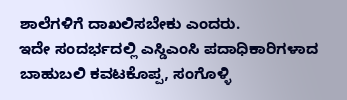ಶಾಲೆಗಳಿಗೆ ದಾಖಲಿಸಬೇಕು ಎಂದರು.
ಇದೇ ಸಂದರ್ಭದಲ್ಲಿ ಎಸ್ಡಿಎಂಸಿ ಪದಾಧಿಕಾರಿಗಳಾದ ಬಾಹುಬಲಿ ಕವಟಕೊಪ್ಪ, ಸಂಗೊಳ್ಳಿ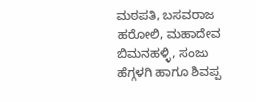ಮಠಪತಿ, ಬಸವರಾಜ ಹರೋಲಿ, ಮಹಾದೇವ ಬಿಮನಹಳ್ಳಿ, ಸಂಜು ಹೆಗ್ಗಳಗಿ ಹಾಗೂ ಶಿವಪ್ಪ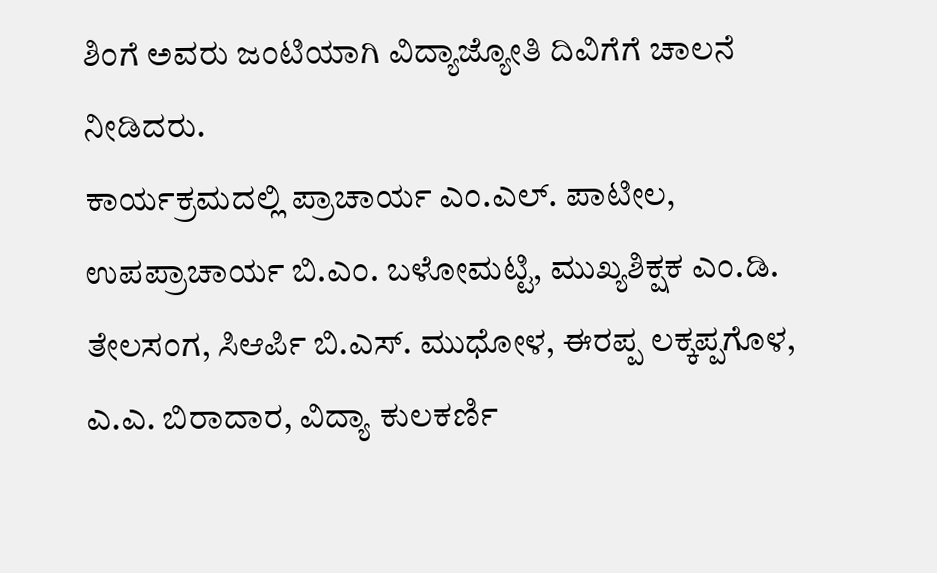ಶಿಂಗೆ ಅವರು ಜಂಟಿಯಾಗಿ ವಿದ್ಯಾಜ್ಯೋತಿ ದಿವಿಗೆಗೆ ಚಾಲನೆ ನೀಡಿದರು.
ಕಾರ್ಯಕ್ರಮದಲ್ಲಿ ಪ್ರಾಚಾರ್ಯ ಎಂ.ಎಲ್. ಪಾಟೀಲ, ಉಪಪ್ರಾಚಾರ್ಯ ಬಿ.ಎಂ. ಬಳೋಮಟ್ಟಿ, ಮುಖ್ಯಶಿಕ್ಷಕ ಎಂ.ಡಿ. ತೇಲಸಂಗ, ಸಿಆರ್ಪಿ ಬಿ.ಎಸ್. ಮುಧೋಳ, ಈರಪ್ಪ ಲಕ್ಕಪ್ಪಗೊಳ, ಎ.ಎ. ಬಿರಾದಾರ, ವಿದ್ಯಾ ಕುಲಕರ್ಣಿ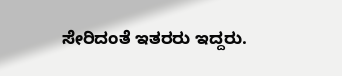ಸೇರಿದಂತೆ ಇತರರು ಇದ್ದರು.